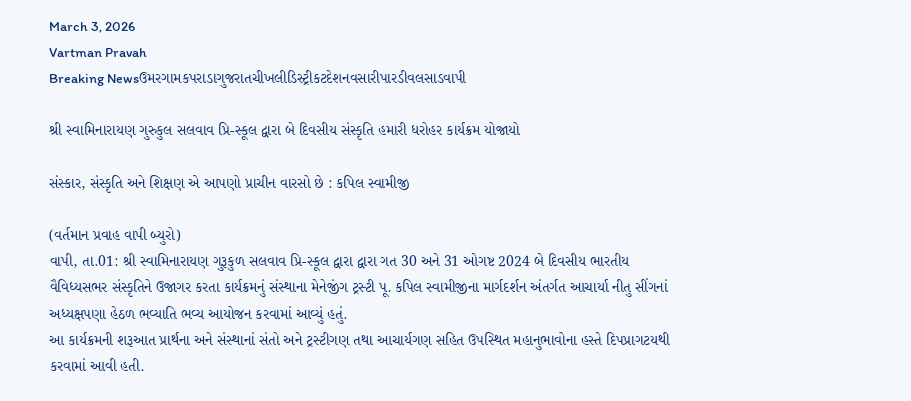March 3, 2026
Vartman Pravah
Breaking Newsઉમરગામકપરાડાગુજરાતચીખલીડિસ્ટ્રીકટદેશનવસારીપારડીવલસાડવાપી

શ્રી સ્‍વામિનારાયણ ગુરુકુલ સલવાવ પ્રિ-સ્‍કૂલ દ્વારા બે દિવસીય સંસ્કૃતિ હમારી ધરોહર કાર્યક્રમ યોજાયો

સંસ્‍કાર, સંસ્કૃતિ અને શિક્ષણ એ આપણો પ્રાચીન વારસો છે : કપિલ સ્‍વામીજી

(વર્તમાન પ્રવાહ વાપી બ્‍યુરો)
વાપી, તા.01: શ્રી સ્‍વામિનારાયણ ગુરૂકુળ સલવાવ પ્રિ-સ્‍કૂલ દ્વારા દ્વારા ગત 30 અને 31 ઓગષ્ટ 2024 બે દિવસીય ભારતીય વૈવિધ્‍યસભર સંસ્કૃતિને ઉજાગર કરતા કાર્યક્રમનું સંસ્‍થાના મેનેજીંગ ટ્રસ્‍ટી પૂ. કપિલ સ્‍વામીજીના માર્ગદર્શન અંતર્ગત આચાર્યા નીતુ સીંગનાં અધ્‍યક્ષપણા હેઠળ ભવ્‍યાતિ ભવ્‍ય આયોજન કરવામાં આવ્‍યું હતું.
આ કાર્યક્રમની શરૂઆત પ્રાર્થના અને સંસ્‍થાનાં સંતો અને ટ્રસ્‍ટીગણ તથા આચાર્યગણ સહિત ઉપસ્‍થિત મહાનુભાવોના હસ્‍તે દિપપ્રાગટયથી કરવામાં આવી હતી.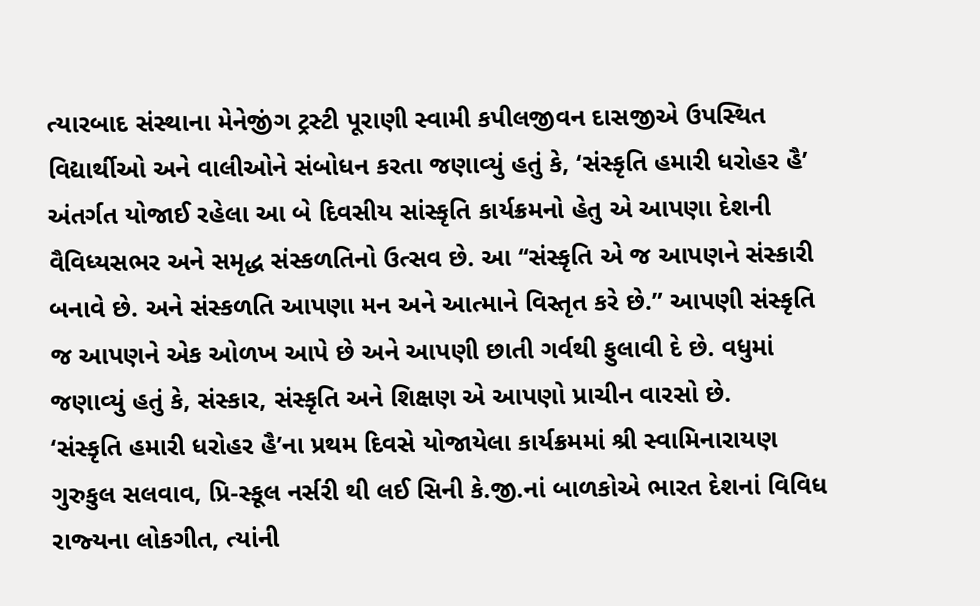ત્‍યારબાદ સંસ્‍થાના મેનેજીંગ ટ્રસ્‍ટી પૂરાણી સ્‍વામી કપીલજીવન દાસજીએ ઉપસ્‍થિત વિદ્યાર્થીઓ અને વાલીઓને સંબોધન કરતા જણાવ્‍યું હતું કે, ‘સંસ્કૃતિ હમારી ધરોહર હૈ’ અંતર્ગત યોજાઈ રહેલા આ બે દિવસીય સાંસ્કૃતિ કાર્યક્રમનો હેતુ એ આપણા દેશની વૈવિધ્‍યસભર અને સમૃદ્ધ સંસ્‍કળતિનો ઉત્‍સવ છે. આ ‘‘સંસ્કૃતિ એ જ આપણને સંસ્‍કારી બનાવે છે. અને સંસ્‍કળતિ આપણા મન અને આત્‍માને વિસ્‍તૃત કરે છે.” આપણી સંસ્કૃતિ જ આપણને એક ઓળખ આપે છે અને આપણી છાતી ગર્વથી ફુલાવી દે છે. વધુમાં જણાવ્‍યું હતું કે, સંસ્‍કાર, સંસ્કૃતિ અને શિક્ષણ એ આપણો પ્રાચીન વારસો છે.
‘સંસ્કૃતિ હમારી ધરોહર હૈ’ના પ્રથમ દિવસે યોજાયેલા કાર્યક્રમમાં શ્રી સ્‍વામિનારાયણ ગુરુકુલ સલવાવ, પ્રિ-સ્‍કૂલ નર્સરી થી લઈ સિની કે.જી.નાં બાળકોએ ભારત દેશનાં વિવિધ રાજ્‍યના લોકગીત, ત્‍યાંની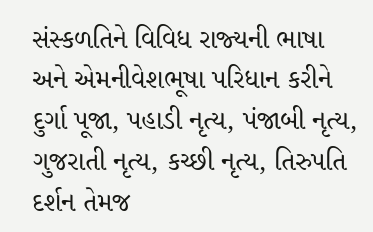સંસ્‍કળતિને વિવિધ રાજ્‍યની ભાષા અને એમનીવેશભૂષા પરિધાન કરીને દુર્ગા પૂજા, પહાડી નૃત્‍ય, પંજાબી નૃત્‍ય, ગુજરાતી નૃત્‍ય, કચ્‍છી નૃત્‍ય, તિરુપતિ દર્શન તેમજ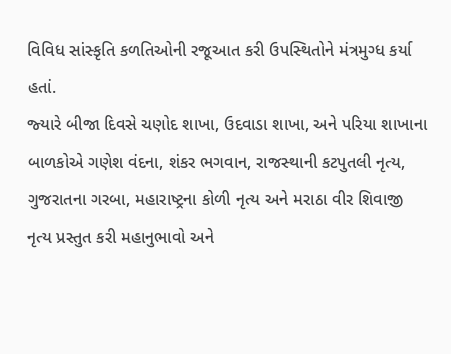વિવિધ સાંસ્કૃતિ કળતિઓની રજૂઆત કરી ઉપસ્‍થિતોને મંત્રમુગ્‍ધ કર્યા હતાં.
જ્‍યારે બીજા દિવસે ચણોદ શાખા, ઉદવાડા શાખા, અને પરિયા શાખાના બાળકોએ ગણેશ વંદના, શંકર ભગવાન, રાજસ્‍થાની કટપુતલી નૃત્‍ય, ગુજરાતના ગરબા, મહારાષ્‍ટ્રના કોળી નૃત્‍ય અને મરાઠા વીર શિવાજી નૃત્‍ય પ્રસ્‍તુત કરી મહાનુભાવો અને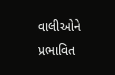વાલીઓને પ્રભાવિત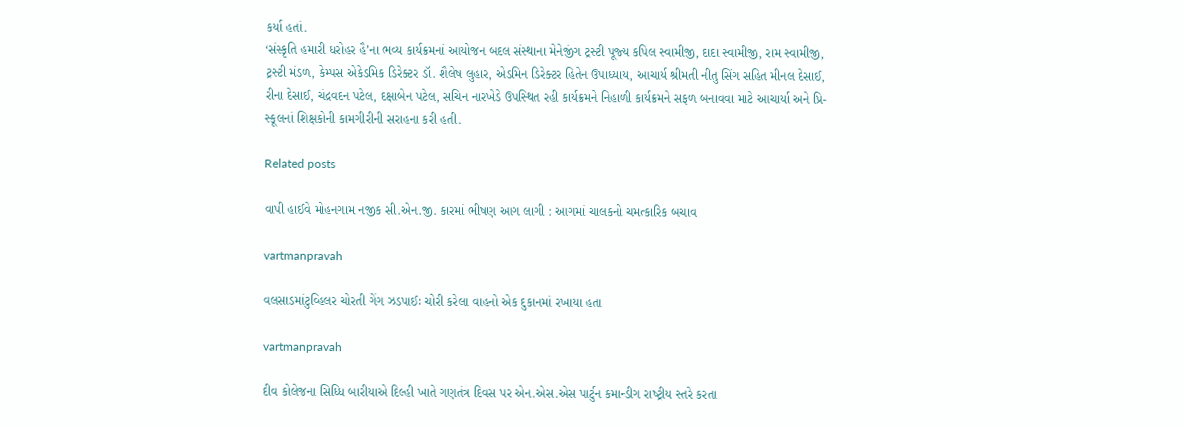કર્યા હતાં.
‘સંસ્કૃતિ હમારી ધરોહર હૈ’ના ભવ્‍ય કાર્યક્રમનાં આયોજન બદલ સંસ્‍થાના મેનેજીંગ ટ્રસ્‍ટી પૂજ્‍ય કપિલ સ્‍વામીજી, દાદા સ્‍વામીજી, રામ સ્‍વામીજી, ટ્રસ્‍ટી મંડળ, કેમ્‍પસ એકેડમિક ડિરેક્‍ટર ડૉ. શૈલેષ લુહાર, એડમિન ડિરેક્‍ટર હિતેન ઉપાધ્‍યાય, આચાર્ય શ્રીમતી નીતુ સિંગ સહિત મીનલ દેસાઈ, રીના દેસાઈ, ચંદ્રવદન પટેલ, દક્ષાબેન પટેલ, સચિન નારખેડે ઉપસ્‍થિત રહી કાર્યક્રમને નિહાળી કાર્યક્રમને સફળ બનાવવા માટે આચાર્યા અને પ્રિ-સ્‍કૂલનાં શિક્ષકોની કામગીરીની સરાહના કરી હતી.

Related posts

વાપી હાઈવે મોહનગામ નજીક સી.એન.જી. કારમાં ભીષણ આગ લાગી : આગમાં ચાલકનો ચમત્‍કારિક બચાવ

vartmanpravah

વલસાડમાંટુવ્‍હિલર ચોરતી ગેંગ ઝડપાઈઃ ચોરી કરેલા વાહનો એક દુકાનમાં રખાયા હતા

vartmanpravah

દીવ કોલેજના સિધ્‍ધિ બારીયાએ દિલ્‍હી ખાતે ગણતંત્ર દિવસ પર એન.એસ.એસ પાર્ટુન કમાન્‍ડીગ રાષ્‍ટ્રીય સ્‍તરે કરતા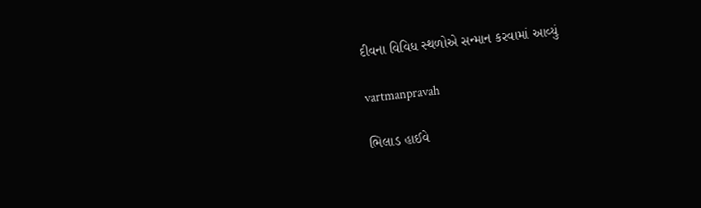દીવના વિવિધ સ્‍થળોએ સન્‍માન કરવામાં આવ્‍યું

vartmanpravah

ભિલાડ હાઈવે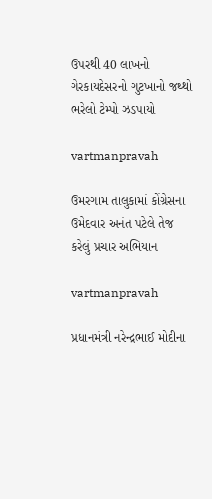ઉપરથી 40 લાખનો ગેરકાયદેસરનો ગુટખાનો જથ્‍થો ભરેલો ટેમ્‍પો ઝડપાયો

vartmanpravah

ઉમરગામ તાલુકામાં કોંગ્રેસના ઉમેદવાર અનંત પટેલે તેજ કરેલું પ્રચાર અભિયાન

vartmanpravah

પ્રધાનમંત્રી નરેન્‍દ્રભાઈ મોદીના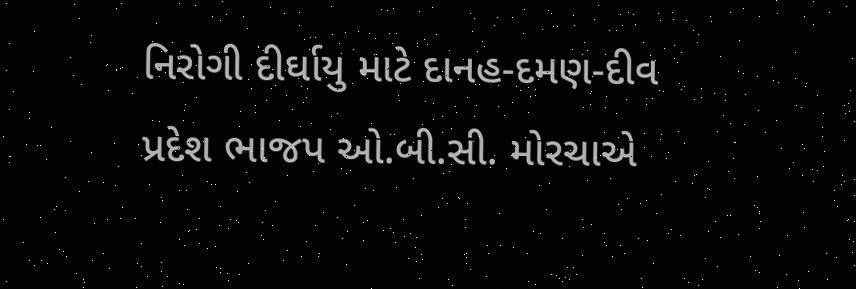નિરોગી દીર્ઘાયુ માટે દાનહ-દમણ-દીવ પ્રદેશ ભાજપ ઓ.બી.સી. મોરચાએ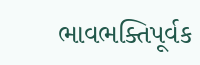ભાવભક્‍તિપૂર્વક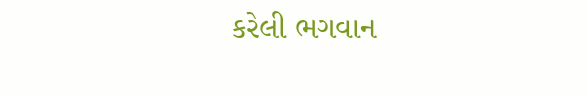કરેલી ભગવાન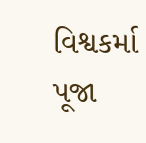વિશ્વકર્મા પૂજા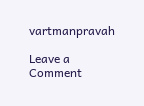vartmanpravah

Leave a Comment